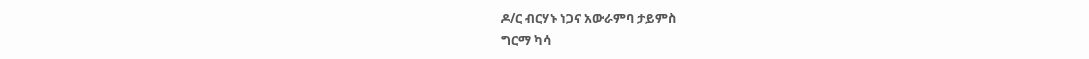ዶ/ር ብርሃኑ ነጋና አውራምባ ታይምስ
ግርማ ካሳ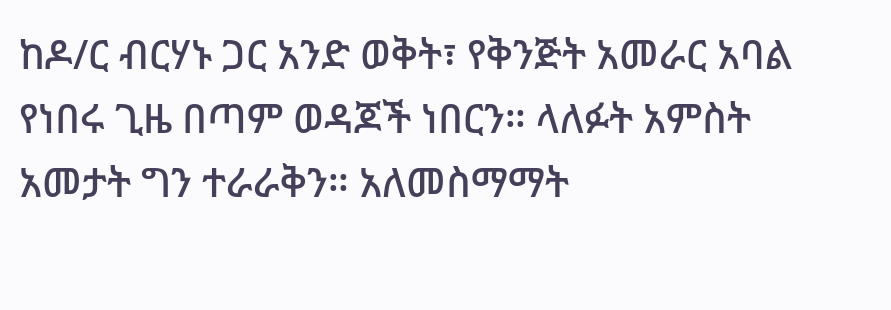ከዶ/ር ብርሃኑ ጋር አንድ ወቅት፣ የቅንጅት አመራር አባል የነበሩ ጊዜ በጣም ወዳጆች ነበርን። ላለፉት አምስት አመታት ግን ተራራቅን። አለመስማማት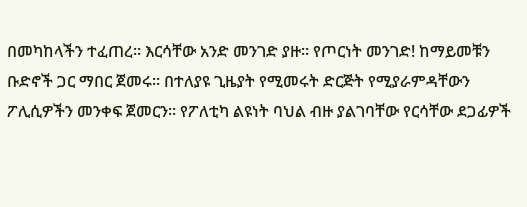በመካከላችን ተፈጠረ። እርሳቸው አንድ መንገድ ያዙ። የጦርነት መንገድ! ከማይመቹን ቡድኖች ጋር ማበር ጀመሩ። በተለያዩ ጊዜያት የሚመሩት ድርጅት የሚያራምዳቸውን ፖሊሲዎችን መንቀፍ ጀመርን። የፖለቲካ ልዩነት ባህል ብዙ ያልገባቸው የርሳቸው ደጋፊዎች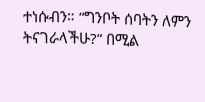ተነሱብን። “ግንቦት ሰባትን ለምን ትናገራላችሁ?” በሚል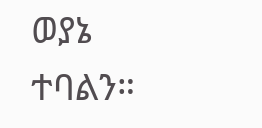ወያኔ ተባልን።